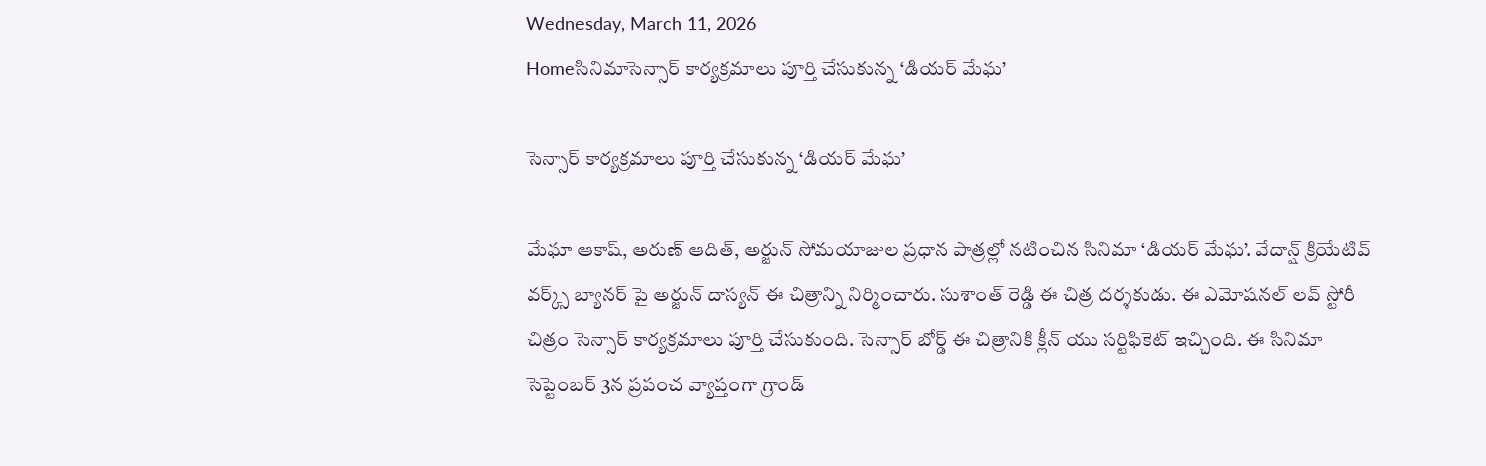Wednesday, March 11, 2026
Homeసినిమాసెన్సార్ కార్యక్రమాలు పూర్తి చేసుకున్న ‘డియర్ మేఘ’

సెన్సార్ కార్యక్రమాలు పూర్తి చేసుకున్న ‘డియర్ మేఘ’

మేఘా ఆకాష్, అరుణ్ ఆదిత్, అర్జున్ సోమయాజుల ప్రధాన పాత్రల్లో నటించిన సినిమా ‘డియర్ మేఘ’. వేదాన్ష్ క్రియేటివ్ వర్క్స్ బ్యానర్ పై అర్జున్ దాస్యన్ ఈ చిత్రాన్ని నిర్మించారు. సుశాంత్ రెడ్డి ఈ చిత్ర దర్శకుడు. ఈ ఎమోషనల్ లవ్ స్టోరీ చిత్రం సెన్సార్ కార్యక్రమాలు పూర్తి చేసుకుంది. సెన్సార్ బోర్డ్ ఈ చిత్రానికి క్లీన్ యు సర్టిఫికెట్ ఇచ్చింది. ఈ సినిమా సెప్టెంబర్ 3న ప్రపంచ వ్యాప్తంగా గ్రాండ్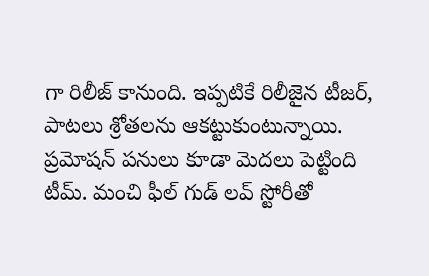గా రిలీజ్ కానుంది. ఇప్పటికే రిలీజైన టీజర్, పాటలు శ్రోతలను ఆకట్టుకుంటున్నాయి. ప్రమోషన్ పనులు కూడా మెదలు పెట్టింది టీమ్. మంచి ఫీల్ గుడ్ లవ్ స్టోరీతో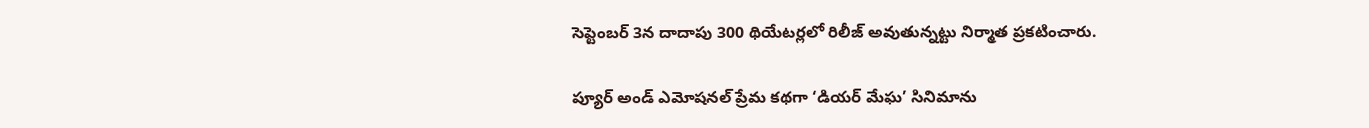సెప్టెంబర్ 3న దాదాపు 300 థియేటర్లలో రిలీజ్ అవుతున్నట్టు నిర్మాత ప్రకటించారు.

ప్యూర్ అండ్ ఎమోషనల్ ప్రేమ కథగా ‘డియర్ మేఘ’ సినిమాను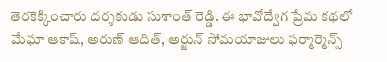తెరకెక్కించారు దర్శకుడు సుశాంత్ రెడ్డి. ఈ భావోద్వేగ ప్రేమ కథలో మేఘా ఆకాష్, అరుణ్ ఆదిత్, అర్జున్ సోమయాజులు ఫర్మార్మెన్స్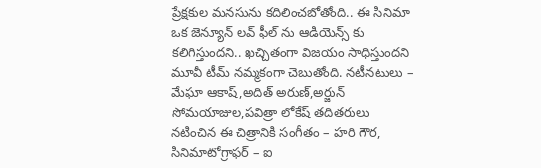ప్రేక్షకుల మనసును కదిలించబోతోంది.. ఈ సినిమా ఒక జెన్యూన్ లవ్ ఫీల్ ను ఆడియెన్స్ కు  కలిగిస్తుందని.. ఖచ్చితంగా విజయం సాధిస్తుందని మూవీ టీమ్ నమ్మకంగా చెబుతోంది. నటీనటులు – మేఘా ఆకాష్,అదిత్ అరుణ్,అర్జున్ సోమయాజుల,పవిత్రా లోకేష్ తదితరులు నటించిన ఈ చిత్రానికి సంగీతం – హరి గౌర, సినిమాటోగ్రాఫర్ – ఐ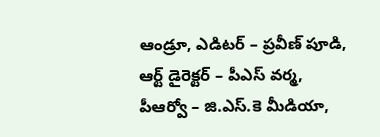ఆండ్రూ, ఎడిటర్ – ప్రవీణ్ పూడి, ఆర్ట్ డైరెక్టర్ – పీఎస్ వర్మ, పీఆర్వో – జి.ఎస్.కె మీడియా,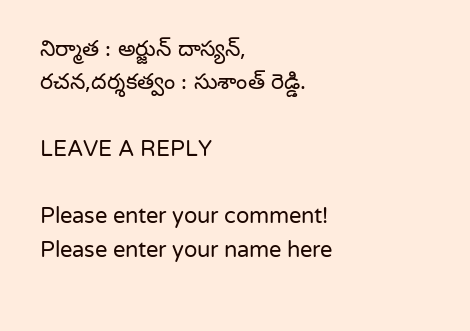నిర్మాత : అర్జున్ దాస్యన్, రచన,దర్శకత్వం : సుశాంత్ రెడ్డి.

LEAVE A REPLY

Please enter your comment!
Please enter your name here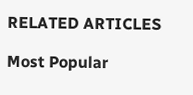RELATED ARTICLES

Most Popular